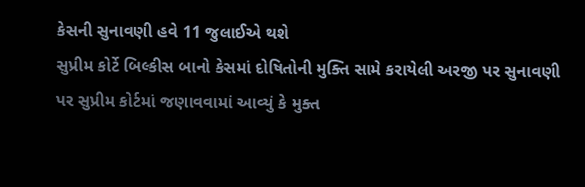કેસની સુનાવણી હવે 11 જુલાઈએ થશે
સુપ્રીમ કોર્ટે બિલ્કીસ બાનો કેસમાં દોષિતોની મુક્તિ સામે કરાયેલી અરજી પર સુનાવણી પર સુપ્રીમ કોર્ટમાં જણાવવામાં આવ્યું કે મુક્ત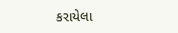કરાયેલા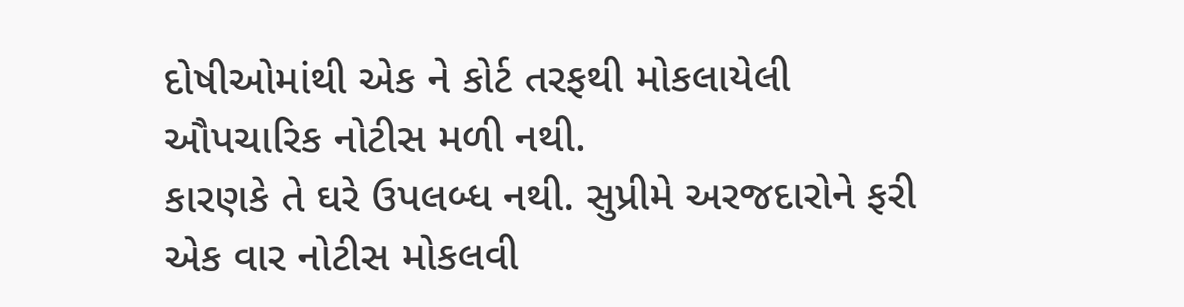દોષીઓમાંથી એક ને કોર્ટ તરફથી મોકલાયેલી ઔપચારિક નોટીસ મળી નથી.
કારણકે તે ઘરે ઉપલબ્ધ નથી. સુપ્રીમે અરજદારોને ફરી એક વાર નોટીસ મોકલવી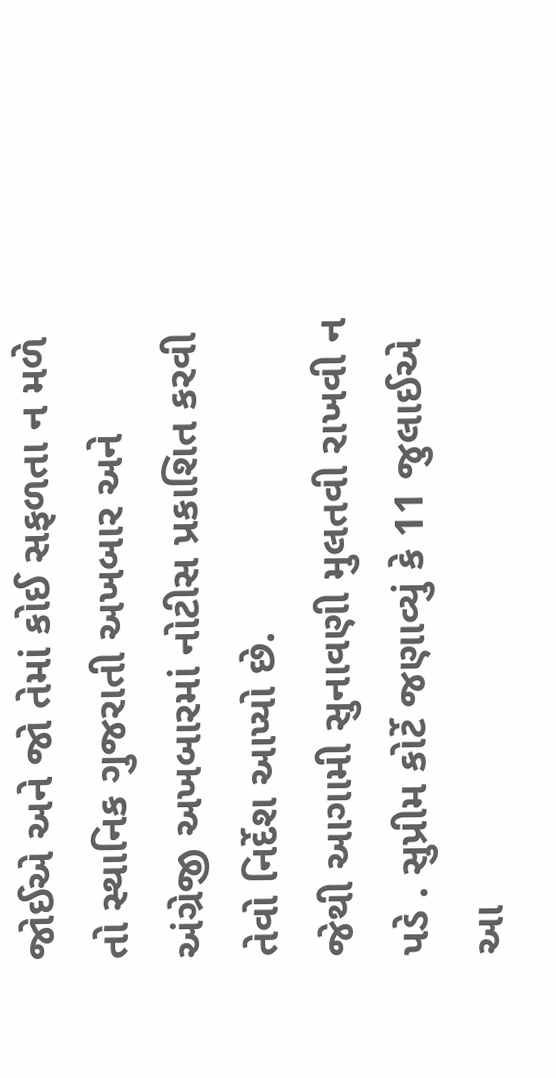જોઈએ અને જો તેમાં કોઈ સફળતા ન મળે તો સ્થાનિક ગુજરાતી અખબાર અને અંગ્રેજી અખબારમાં નોટીસ પ્રકાશિત કરવી તેવો નિર્દેશ આપ્યો છે.
જેથી આગામી સુનાવણી મુલતવી રાખવી ન પડે . સુપ્રીમ કોર્ટે જણાવ્યું કે 11 જુલાઈએ આ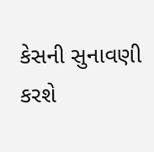કેસની સુનાવણી કરશે